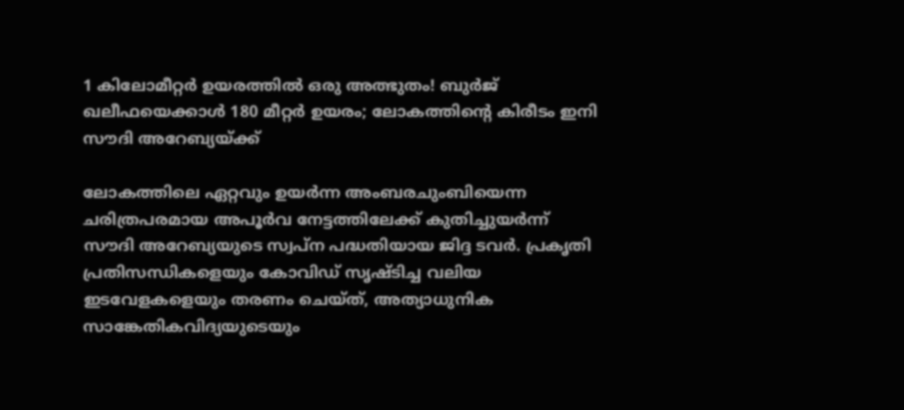1 കിലോമീറ്റർ ഉയരത്തിൽ ഒരു അത്ഭുതം! ബുർജ് ഖലീഫയെക്കാൾ 180 മീറ്റർ ഉയരം; ലോകത്തിന്റെ കിരീടം ഇനി സൗദി അറേബ്യയ്ക്ക്

ലോകത്തിലെ ഏറ്റവും ഉയർന്ന അംബരചുംബിയെന്ന ചരിത്രപരമായ അപൂർവ നേട്ടത്തിലേക്ക് കുതിച്ചുയർന്ന് സൗദി അറേബ്യയുടെ സ്വപ്ന പദ്ധതിയായ ജിദ്ദ ടവർ. പ്രകൃതി പ്രതിസന്ധികളെയും കോവിഡ് സൃഷ്ടിച്ച വലിയ ഇടവേളകളെയും തരണം ചെയ്ത്, അത്യാധുനിക സാങ്കേതികവിദ്യയുടെയും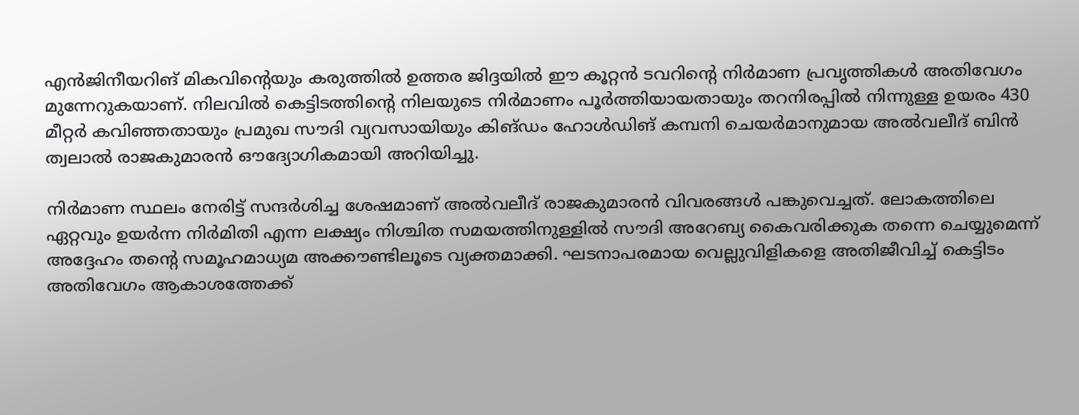എൻജിനീയറിങ് മികവിന്റെയും കരുത്തിൽ ഉത്തര ജിദ്ദയിൽ ഈ കൂറ്റൻ ടവറിന്റെ നിർമാണ പ്രവൃത്തികൾ അതിവേഗം മുന്നേറുകയാണ്. നിലവിൽ കെട്ടിടത്തിന്റെ നിലയുടെ നിർമാണം പൂർത്തിയായതായും തറനിരപ്പിൽ നിന്നുള്ള ഉയരം 430 മീറ്റർ കവിഞ്ഞതായും പ്രമുഖ സൗദി വ്യവസായിയും കിങ്ഡം ഹോൾഡിങ് കമ്പനി ചെയർമാനുമായ അൽവലീദ് ബിൻ ത്വലാൽ രാജകുമാരൻ ഔദ്യോഗികമായി അറിയിച്ചു.

നിർമാണ സ്ഥലം നേരിട്ട് സന്ദർശിച്ച ശേഷമാണ് അൽവലീദ് രാജകുമാരൻ വിവരങ്ങൾ പങ്കുവെച്ചത്. ലോകത്തിലെ ഏറ്റവും ഉയർന്ന നിർമിതി എന്ന ലക്ഷ്യം നിശ്ചിത സമയത്തിനുള്ളിൽ സൗദി അറേബ്യ കൈവരിക്കുക തന്നെ ചെയ്യുമെന്ന് അദ്ദേഹം തന്റെ സമൂഹമാധ്യമ അക്കൗണ്ടിലൂടെ വ്യക്തമാക്കി. ഘടനാപരമായ വെല്ലുവിളികളെ അതിജീവിച്ച് കെട്ടിടം അതിവേഗം ആകാശത്തേക്ക്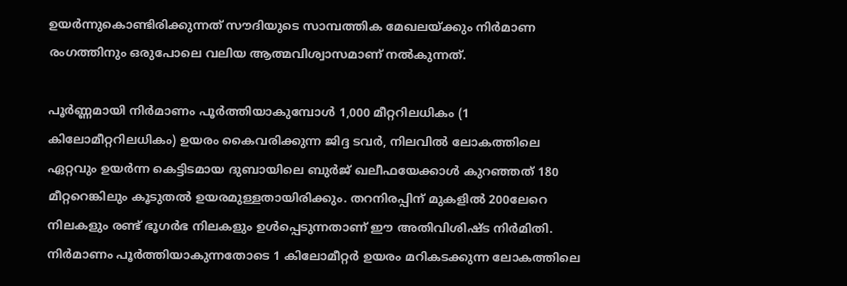ഉയർന്നുകൊണ്ടിരിക്കുന്നത് സൗദിയുടെ സാമ്പത്തിക മേഖലയ്ക്കും നിർമാണ രംഗത്തിനും ഒരുപോലെ വലിയ ആത്മവിശ്വാസമാണ് നൽകുന്നത്.

പൂർണ്ണമായി നിർമാണം പൂർത്തിയാകുമ്പോൾ 1,000 മീറ്ററിലധികം (1 കിലോമീറ്ററിലധികം) ഉയരം കൈവരിക്കുന്ന ജിദ്ദ ടവർ, നിലവിൽ ലോകത്തിലെ ഏറ്റവും ഉയർന്ന കെട്ടിടമായ ദുബായിലെ ബുർജ് ഖലീഫയേക്കാൾ കുറഞ്ഞത് 180 മീറ്ററെങ്കിലും കൂടുതൽ ഉയരമുള്ളതായിരിക്കും. തറനിരപ്പിന് മുകളിൽ 200ലേറെ നിലകളും രണ്ട് ഭൂഗർഭ നിലകളും ഉൾപ്പെടുന്നതാണ് ഈ അതിവിശിഷ്ട നിർമിതി. നിർമാണം പൂർത്തിയാകുന്നതോടെ 1 കിലോമീറ്റർ ഉയരം മറികടക്കുന്ന ലോകത്തിലെ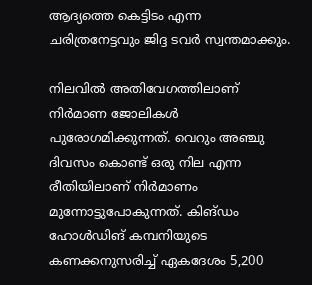ആദ്യത്തെ കെട്ടിടം എന്ന ചരിത്രനേട്ടവും ജിദ്ദ ടവർ സ്വന്തമാക്കും.

നിലവിൽ അതിവേഗത്തിലാണ് നിർമാണ ജോലികൾ പുരോഗമിക്കുന്നത്. വെറും അഞ്ചു ദിവസം കൊണ്ട് ഒരു നില എന്ന രീതിയിലാണ് നിർമാണം മുന്നോട്ടുപോകുന്നത്. കിങ്ഡം ഹോൾഡിങ് കമ്പനിയുടെ കണക്കനുസരിച്ച് ഏകദേശം 5,200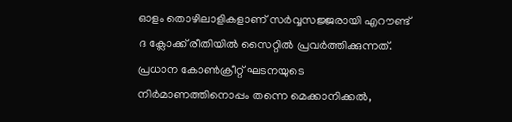ഓളം തൊഴിലാളികളാണ് സർവ്വസജ്ജരായി എറൗണ്ട് ദ ക്ലോക്ക് രീതിയിൽ സൈറ്റിൽ പ്രവർത്തിക്കുന്നത്. പ്രധാന കോൺക്രീറ്റ് ഘടനയുടെ നിർമാണത്തിനൊപ്പം തന്നെ മെക്കാനിക്കൽ,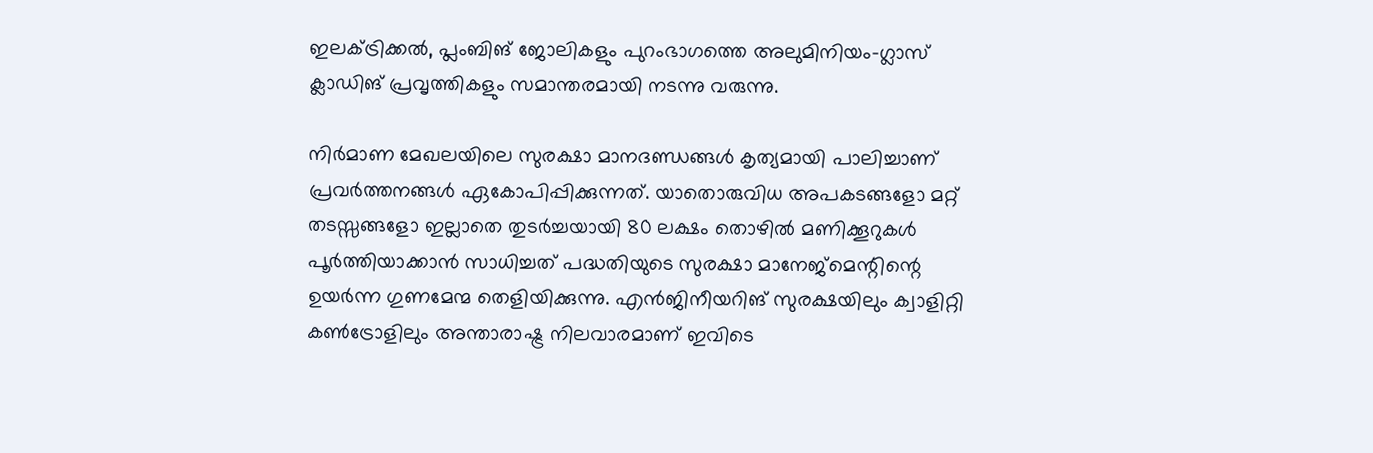ഇലക്ട്രിക്കൽ, പ്ലംബിങ് ജോലികളും പുറംഭാഗത്തെ അലുമിനിയം-ഗ്ലാസ് ക്ലാഡിങ് പ്രവൃത്തികളും സമാന്തരമായി നടന്നു വരുന്നു.

നിർമാണ മേഖലയിലെ സുരക്ഷാ മാനദണ്ഡങ്ങൾ കൃത്യമായി പാലിച്ചാണ് പ്രവർത്തനങ്ങൾ ഏകോപിപ്പിക്കുന്നത്. യാതൊരുവിധ അപകടങ്ങളോ മറ്റ് തടസ്സങ്ങളോ ഇല്ലാതെ തുടർച്ചയായി 80 ലക്ഷം തൊഴിൽ മണിക്കൂറുകൾ പൂർത്തിയാക്കാൻ സാധിച്ചത് പദ്ധതിയുടെ സുരക്ഷാ മാനേജ്‌മെന്റിന്റെ ഉയർന്ന ഗുണമേന്മ തെളിയിക്കുന്നു. എൻജിനീയറിങ് സുരക്ഷയിലും ക്വാളിറ്റി കൺട്രോളിലും അന്താരാഷ്ട്ര നിലവാരമാണ് ഇവിടെ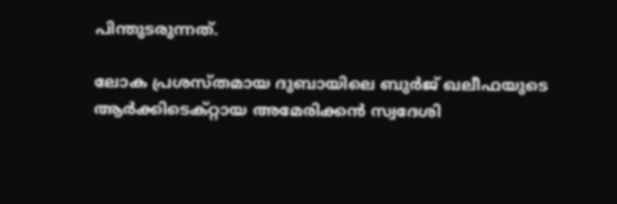പിന്തുടരുന്നത്.

ലോക പ്രശസ്തമായ ദുബായിലെ ബുർജ് ഖലീഫയുടെ ആർക്കിടെക്റ്റായ അമേരിക്കൻ സ്വദേശി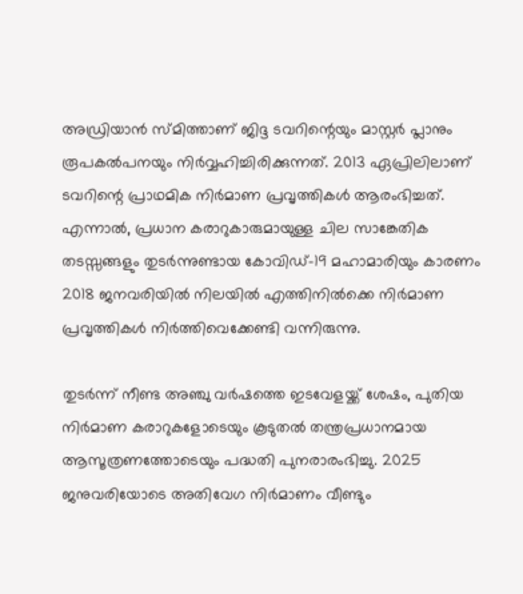അഡ്രിയാൻ സ്മിത്താണ് ജിദ്ദ ടവറിന്റെയും മാസ്റ്റർ പ്ലാനും രൂപകൽപനയും നിർവ്വഹിച്ചിരിക്കുന്നത്. 2013 ഏപ്രിലിലാണ് ടവറിന്റെ പ്രാഥമിക നിർമാണ പ്രവൃത്തികൾ ആരംഭിച്ചത്. എന്നാൽ, പ്രധാന കരാറുകാരുമായുള്ള ചില സാങ്കേതിക തടസ്സങ്ങളും തുടർന്നുണ്ടായ കോവിഡ്-19 മഹാമാരിയും കാരണം 2018 ജനവരിയിൽ നിലയിൽ എത്തിനിൽക്കെ നിർമാണ പ്രവൃത്തികൾ നിർത്തിവെക്കേണ്ടി വന്നിരുന്നു.

തുടർന്ന് നീണ്ട അഞ്ചു വർഷത്തെ ഇടവേളയ്ക്ക് ശേഷം, പുതിയ നിർമാണ കരാറുകളോടെയും കൂടുതൽ തന്ത്രപ്രധാനമായ ആസൂത്രണത്തോടെയും പദ്ധതി പുനരാരംഭിച്ചു. 2025 ജനുവരിയോടെ അതിവേഗ നിർമാണം വീണ്ടും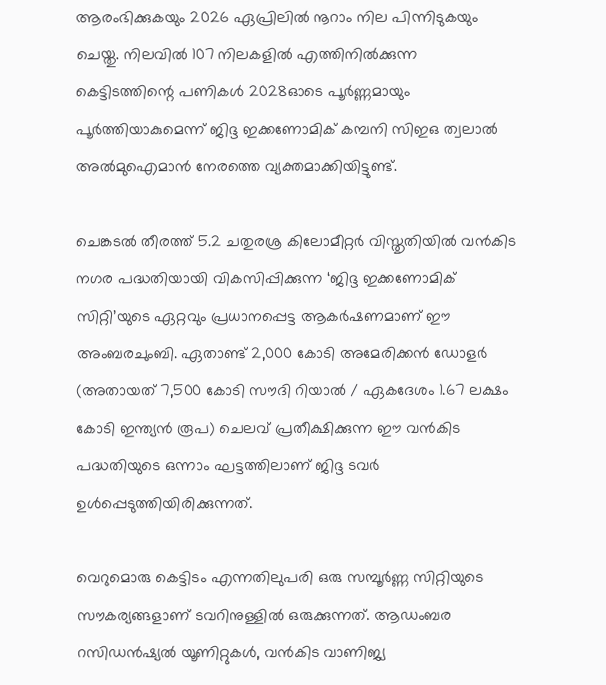ആരംഭിക്കുകയും 2026 ഏപ്രിലിൽ നൂറാം നില പിന്നിടുകയും ചെയ്തു. നിലവിൽ 107 നിലകളിൽ എത്തിനിൽക്കുന്ന കെട്ടിടത്തിന്റെ പണികൾ 2028ഓടെ പൂർണ്ണമായും പൂർത്തിയാകുമെന്ന് ജിദ്ദ ഇക്കണോമിക് കമ്പനി സിഇഒ ത്വലാൽ അൽമുഐമാൻ നേരത്തെ വ്യക്തമാക്കിയിട്ടുണ്ട്.

ചെങ്കടൽ തീരത്ത് 5.2 ചതുരശ്ര കിലോമീറ്റർ വിസ്തൃതിയിൽ വൻകിട നഗര പദ്ധതിയായി വികസിപ്പിക്കുന്ന ‘ജിദ്ദ ഇക്കണോമിക് സിറ്റി’യുടെ ഏറ്റവും പ്രധാനപ്പെട്ട ആകർഷണമാണ് ഈ അംബരചുംബി. ഏതാണ്ട് 2,000 കോടി അമേരിക്കൻ ഡോളർ (അതായത് 7,500 കോടി സൗദി റിയാൽ / ഏകദേശം 1.67 ലക്ഷം കോടി ഇന്ത്യൻ രൂപ) ചെലവ് പ്രതീക്ഷിക്കുന്ന ഈ വൻകിട പദ്ധതിയുടെ ഒന്നാം ഘട്ടത്തിലാണ് ജിദ്ദ ടവർ ഉൾപ്പെടുത്തിയിരിക്കുന്നത്.

വെറുമൊരു കെട്ടിടം എന്നതിലുപരി ഒരു സമ്പൂർണ്ണ സിറ്റിയുടെ സൗകര്യങ്ങളാണ് ടവറിനുള്ളിൽ ഒരുക്കുന്നത്. ആഡംബര റസിഡൻഷ്യൽ യൂണിറ്റുകൾ, വൻകിട വാണിജ്യ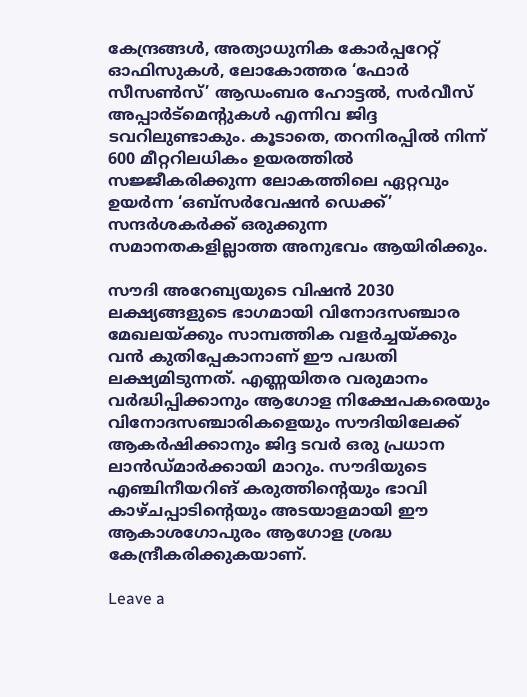കേന്ദ്രങ്ങൾ, അത്യാധുനിക കോർപ്പറേറ്റ് ഓഫിസുകൾ, ലോകോത്തര ‘ഫോർ സീസൺസ്’ ആഡംബര ഹോട്ടൽ, സർവീസ് അപ്പാർട്മെന്റുകൾ എന്നിവ ജിദ്ദ ടവറിലുണ്ടാകും. കൂടാതെ, തറനിരപ്പിൽ നിന്ന് 600 മീറ്ററിലധികം ഉയരത്തിൽ സജ്ജീകരിക്കുന്ന ലോകത്തിലെ ഏറ്റവും ഉയർന്ന ‘ഒബ്സർവേഷൻ ഡെക്ക്’ സന്ദർശകർക്ക് ഒരുക്കുന്ന സമാനതകളില്ലാത്ത അനുഭവം ആയിരിക്കും.

സൗദി അറേബ്യയുടെ വിഷൻ 2030 ലക്ഷ്യങ്ങളുടെ ഭാഗമായി വിനോദസഞ്ചാര മേഖലയ്ക്കും സാമ്പത്തിക വളർച്ചയ്ക്കും വൻ കുതിപ്പേകാനാണ് ഈ പദ്ധതി ലക്ഷ്യമിടുന്നത്. എണ്ണയിതര വരുമാനം വർദ്ധിപ്പിക്കാനും ആഗോള നിക്ഷേപകരെയും വിനോദസഞ്ചാരികളെയും സൗദിയിലേക്ക് ആകർഷിക്കാനും ജിദ്ദ ടവർ ഒരു പ്രധാന ലാൻഡ്‌മാർക്കായി മാറും. സൗദിയുടെ എഞ്ചിനീയറിങ് കരുത്തിന്റെയും ഭാവി കാഴ്ചപ്പാടിന്റെയും അടയാളമായി ഈ ആകാശഗോപുരം ആഗോള ശ്രദ്ധ കേന്ദ്രീകരിക്കുകയാണ്.

Leave a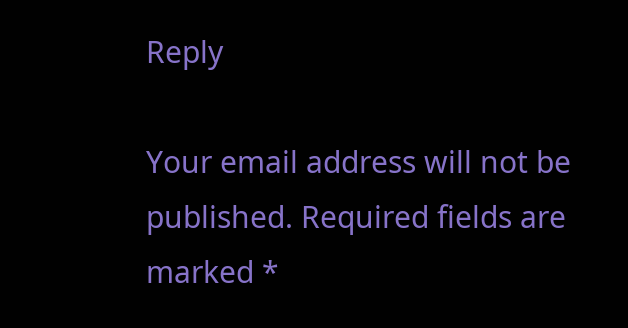Reply

Your email address will not be published. Required fields are marked *